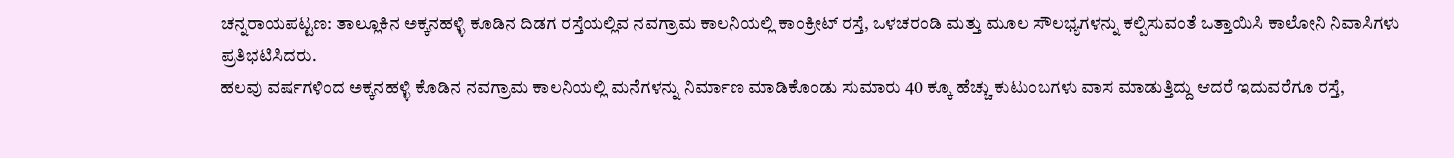ಚನ್ನರಾಯಪಟ್ಟಣ: ತಾಲ್ಲೂಕಿನ ಅಕ್ಕನಹಳ್ಳಿ ಕೂಡಿನ ದಿಡಗ ರಸ್ತೆಯಲ್ಲಿವ ನವಗ್ರಾಮ ಕಾಲನಿಯಲ್ಲಿ ಕಾಂಕ್ರೀಟ್ ರಸ್ತೆ, ಒಳಚರಂಡಿ ಮತ್ತು ಮೂಲ ಸೌಲಭ್ಯಗಳನ್ನು ಕಲ್ಪಿಸುವಂತೆ ಒತ್ತಾಯಿಸಿ ಕಾಲೋನಿ ನಿವಾಸಿಗಳು ಪ್ರತಿಭಟಿಸಿದರು.
ಹಲವು ವರ್ಷಗಳಿಂದ ಅಕ್ಕನಹಳ್ಳಿ ಕೊಡಿನ ನವಗ್ರಾಮ ಕಾಲನಿಯಲ್ಲಿ ಮನೆಗಳನ್ನು ನಿರ್ಮಾಣ ಮಾಡಿಕೊಂಡು ಸುಮಾರು 40 ಕ್ಕೂ ಹೆಚ್ಚು ಕುಟುಂಬಗಳು ವಾಸ ಮಾಡುತ್ತಿದ್ದು ಆದರೆ ಇದುವರೆಗೂ ರಸ್ತೆ,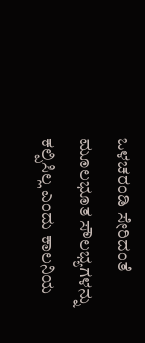ಒಳಚರಂಡಿ ಸೇರಿದಂತೆ ಮೂಲಭೂತ ಸೌಲಭ್ಯಗಳನ್ನು ಕಲ್ಪಿಸಿಲ್ಲ ಎಂದು ಕಾಲನಿಯ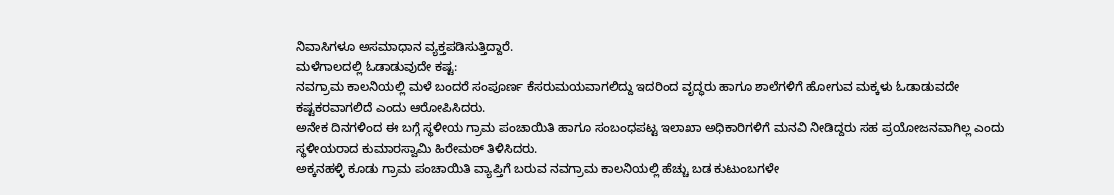ನಿವಾಸಿಗಳೂ ಅಸಮಾಧಾನ ವ್ಯಕ್ತಪಡಿಸುತ್ತಿದ್ದಾರೆ.
ಮಳೆಗಾಲದಲ್ಲಿ ಓಡಾಡುವುದೇ ಕಷ್ಟ:
ನವಗ್ರಾಮ ಕಾಲನಿಯಲ್ಲಿ ಮಳೆ ಬಂದರೆ ಸಂಪೂರ್ಣ ಕೆಸರುಮಯವಾಗಲಿದ್ದು ಇದರಿಂದ ವೃದ್ಧರು ಹಾಗೂ ಶಾಲೆಗಳಿಗೆ ಹೋಗುವ ಮಕ್ಕಳು ಓಡಾಡುವದೇ ಕಷ್ಟಕರವಾಗಲಿದೆ ಎಂದು ಆರೋಪಿಸಿದರು.
ಅನೇಕ ದಿನಗಳಿಂದ ಈ ಬಗ್ಗೆ ಸ್ಥಳೀಯ ಗ್ರಾಮ ಪಂಚಾಯಿತಿ ಹಾಗೂ ಸಂಬಂಧಪಟ್ಟ ಇಲಾಖಾ ಅಧಿಕಾರಿಗಳಿಗೆ ಮನವಿ ನೀಡಿದ್ದರು ಸಹ ಪ್ರಯೋಜನವಾಗಿಲ್ಲ ಎಂದು ಸ್ಥಳೀಯರಾದ ಕುಮಾರಸ್ವಾಮಿ ಹಿರೇಮಠ್ ತಿಳಿಸಿದರು.
ಅಕ್ಕನಹಳ್ಳಿ ಕೂಡು ಗ್ರಾಮ ಪಂಚಾಯಿತಿ ವ್ಯಾಪ್ತಿಗೆ ಬರುವ ನವಗ್ರಾಮ ಕಾಲನಿಯಲ್ಲಿ ಹೆಚ್ಚು ಬಡ ಕುಟುಂಬಗಳೇ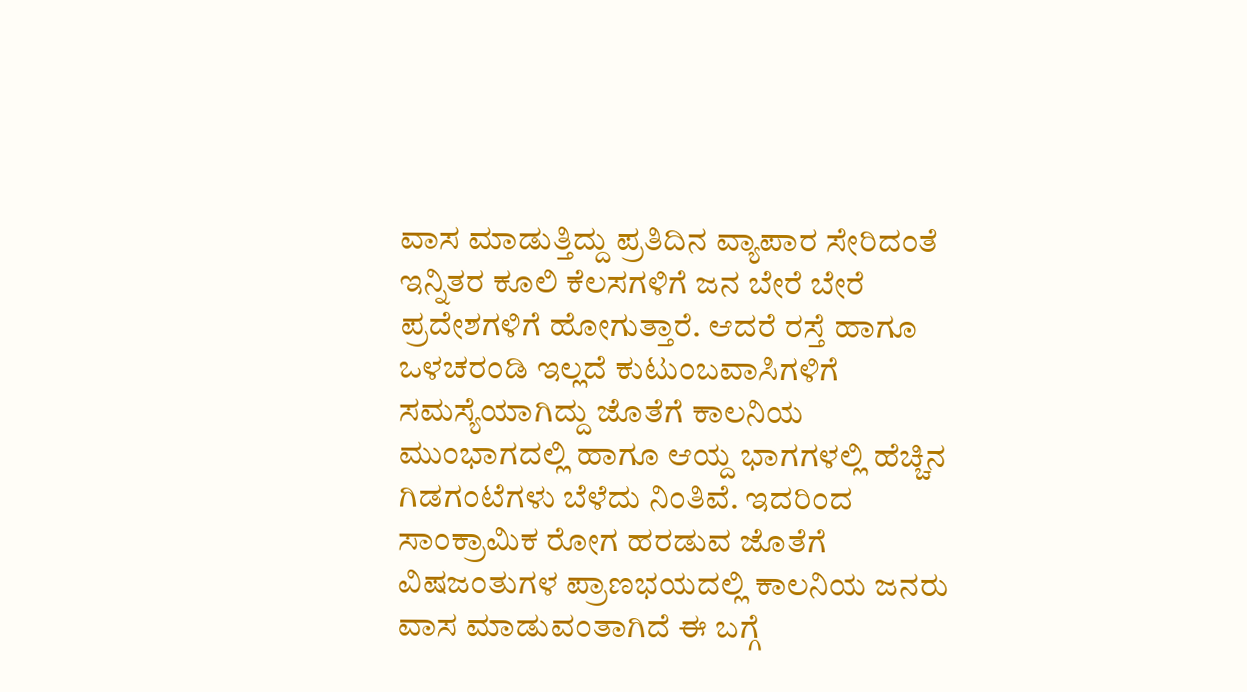ವಾಸ ಮಾಡುತ್ತಿದ್ದು ಪ್ರತಿದಿನ ವ್ಯಾಪಾರ ಸೇರಿದಂತೆ ಇನ್ನಿತರ ಕೂಲಿ ಕೆಲಸಗಳಿಗೆ ಜನ ಬೇರೆ ಬೇರೆ ಪ್ರದೇಶಗಳಿಗೆ ಹೋಗುತ್ತಾರೆ. ಆದರೆ ರಸ್ತೆ ಹಾಗೂ ಒಳಚರಂಡಿ ಇಲ್ಲದೆ ಕುಟುಂಬವಾಸಿಗಳಿಗೆ ಸಮಸ್ಯೆಯಾಗಿದ್ದು ಜೊತೆಗೆ ಕಾಲನಿಯ ಮುಂಭಾಗದಲ್ಲಿ ಹಾಗೂ ಆಯ್ದ ಭಾಗಗಳಲ್ಲಿ ಹೆಚ್ಚಿನ ಗಿಡಗಂಟೆಗಳು ಬೆಳೆದು ನಿಂತಿವೆ. ಇದರಿಂದ ಸಾಂಕ್ರಾಮಿಕ ರೋಗ ಹರಡುವ ಜೊತೆಗೆ ವಿಷಜಂತುಗಳ ಪ್ರಾಣಭಯದಲ್ಲಿ ಕಾಲನಿಯ ಜನರು ವಾಸ ಮಾಡುವಂತಾಗಿದೆ ಈ ಬಗ್ಗೆ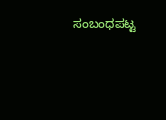ಸಂಬಂಧಪಟ್ಟ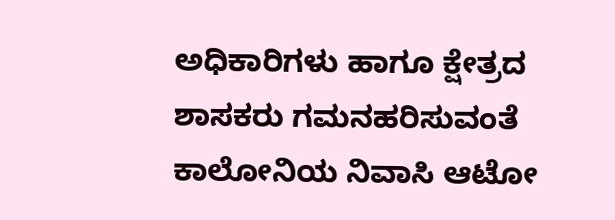ಅಧಿಕಾರಿಗಳು ಹಾಗೂ ಕ್ಷೇತ್ರದ ಶಾಸಕರು ಗಮನಹರಿಸುವಂತೆ ಕಾಲೋನಿಯ ನಿವಾಸಿ ಆಟೋ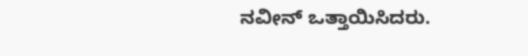ನವೀನ್ ಒತ್ತಾಯಿಸಿದರು.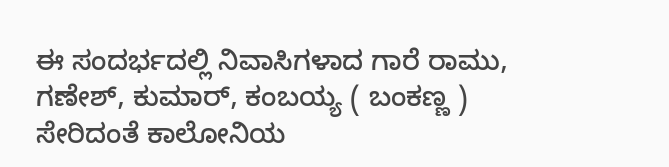ಈ ಸಂದರ್ಭದಲ್ಲಿ ನಿವಾಸಿಗಳಾದ ಗಾರೆ ರಾಮು, ಗಣೇಶ್, ಕುಮಾರ್, ಕಂಬಯ್ಯ ( ಬಂಕಣ್ಣ ) ಸೇರಿದಂತೆ ಕಾಲೋನಿಯ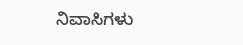ನಿವಾಸಿಗಳು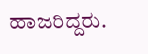ಹಾಜರಿದ್ದರು.